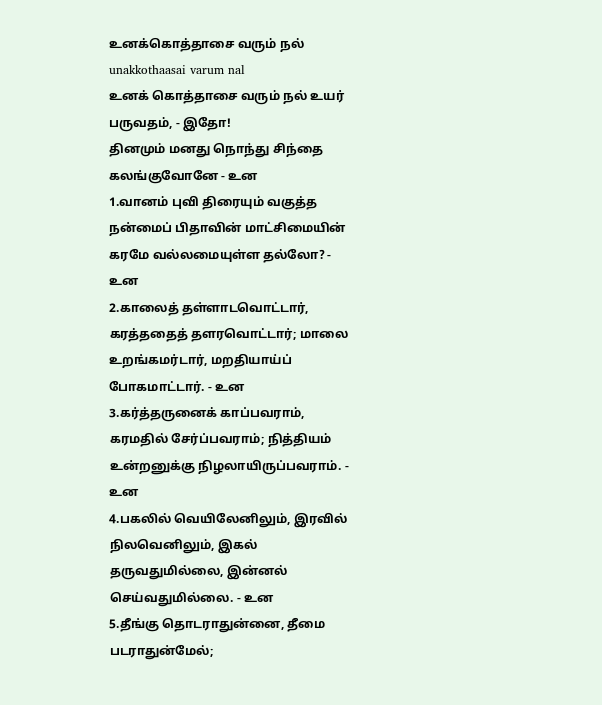உனக்கொத்தாசை வரும் நல்
unakkothaasai varum nal
உனக் கொத்தாசை வரும் நல் உயர் பருவதம், - இதோ!
தினமும் மனது நொந்து சிந்தை கலங்குவோனே - உன
1.வானம் புவி திரையும் வகுத்த நன்மைப் பிதாவின் மாட்சிமையின் கரமே வல்லமையுள்ள தல்லோ? - உன
2.காலைத் தள்ளாடவொட்டார், கரத்ததைத் தளரவொட்டார்; மாலை உறங்கமர்டார், மறதியாய்ப் போகமாட்டார். - உன
3.கர்த்தருனைக் காப்பவராம், கரமதில் சேர்ப்பவராம்; நித்தியம் உன்றனுக்கு நிழலாயிருப்பவராம். - உன
4.பகலில் வெயிலேனிலும், இரவில் நிலவெனிலும், இகல் தருவதுமில்லை, இன்னல் செய்வதுமில்லை. - உன
5.தீங்கு தொடராதுன்னை, தீமை படராதுன்மேல்;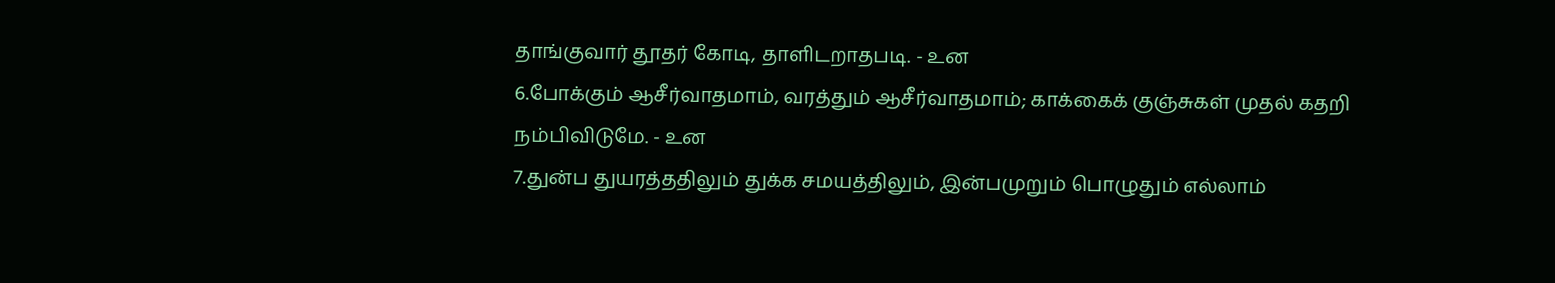தாங்குவார் தூதர் கோடி, தாளிடறாதபடி. - உன
6.போக்கும் ஆசீர்வாதமாம், வரத்தும் ஆசீர்வாதமாம்; காக்கைக் குஞ்சுகள் முதல் கதறி நம்பிவிடுமே. - உன
7.துன்ப துயரத்ததிலும் துக்க சமயத்திலும், இன்பமுறும் பொழுதும் எல்லாம்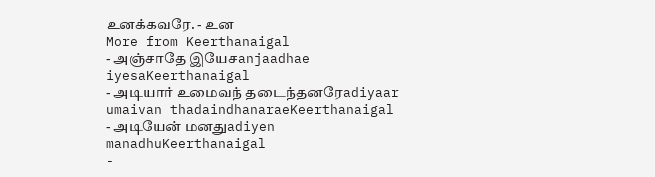உனக்கவரே. - உன
More from Keerthanaigal
- அஞ்சாதே இயேசanjaadhae iyesaKeerthanaigal
- அடியார் உமைவந் தடைந்தனரேadiyaar umaivan thadaindhanaraeKeerthanaigal
- அடியேன் மனதுadiyen manadhuKeerthanaigal
-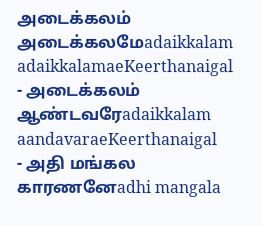அடைக்கலம் அடைக்கலமேadaikkalam adaikkalamaeKeerthanaigal
- அடைக்கலம் ஆண்டவரேadaikkalam aandavaraeKeerthanaigal
- அதி மங்கல காரணனேadhi mangala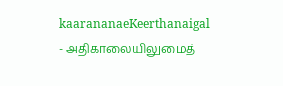kaarananaeKeerthanaigal
- அதிகாலையிலுமைத்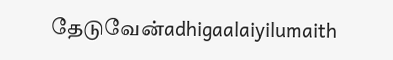தேடுவேன்adhigaalaiyilumaith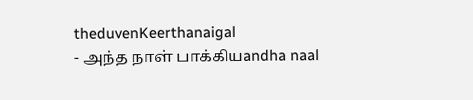theduvenKeerthanaigal
- அந்த நாள் பாக்கியandha naal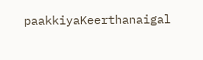paakkiyaKeerthanaigal